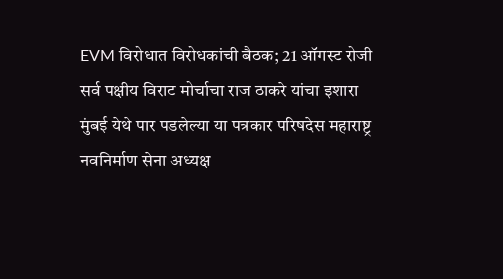EVM विरोधात विरोधकांची बैठक; 21 ऑगस्ट रोजी सर्व पक्षीय विराट मोर्चाचा राज ठाकरे यांचा इशारा
मुंबई येथे पार पडलेल्या या पत्रकार परिषदेस महाराष्ट्र नवनिर्माण सेना अध्यक्ष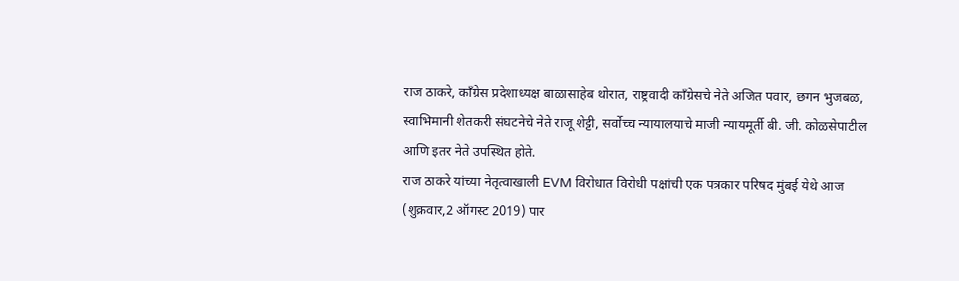राज ठाकरे, काँग्रेस प्रदेशाध्यक्ष बाळासाहेब थोरात, राष्ट्रवादी काँग्रेसचे नेते अजित पवार, छगन भुजबळ, स्वाभिमानी शेतकरी संघटनेचे नेते राजू शेट्टी, सर्वोच्च न्यायालयाचे माजी न्यायमूर्ती बी. जी. कोळसेपाटील आणि इतर नेते उपस्थित होते.
राज ठाकरे यांच्या नेतृत्वाखाली EVM विरोधात विरोधी पक्षांची एक पत्रकार परिषद मुंबई येथे आज (शुक्रवार,2 ऑगस्ट 2019) पार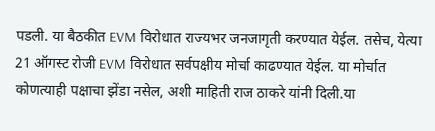पडली. या बैठकीत EVM विरोधात राज्यभर जनजागृती करण्यात येईल. तसेच, येत्या 21 ऑगस्ट रोजी EVM विरोधात सर्वपक्षीय मोर्चा काढण्यात येईल. या मोर्चात कोणत्याही पक्षाचा झेंडा नसेल, अशी माहिती राज ठाकरे यांनी दिली.या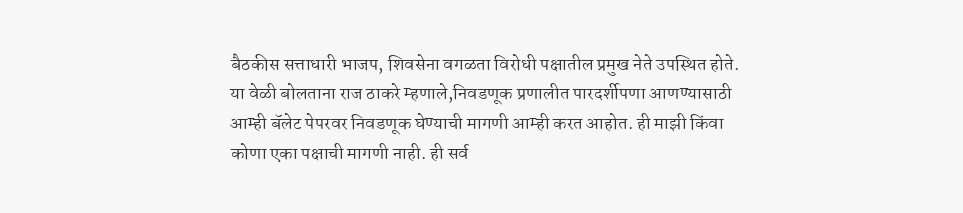बैठकीस सत्ताधारी भाजप, शिवसेना वगळता विरोधी पक्षातील प्रमुख नेते उपस्थित होते.
या वेळी बोलताना राज ठाकरे म्हणाले,निवडणूक प्रणालीत पारदर्शीपणा आणण्यासाठी आम्ही बॅलेट पेपरवर निवडणूक घेण्याची मागणी आम्ही करत आहोत. ही माझी किंवा कोणा एका पक्षाची मागणी नाही. ही सर्व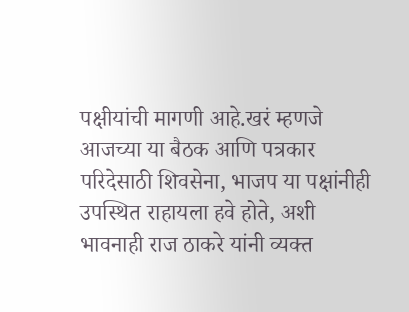पक्षीयांची मागणी आहे.खरं म्हणजे आजच्या या बैठक आणि पत्रकार परिदेसाठी शिवसेना, भाजप या पक्षांनीही उपस्थित राहायला हवे होते, अशी भावनाही राज ठाकरे यांनी व्यक्त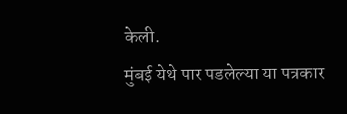केली.
मुंबई येथे पार पडलेल्या या पत्रकार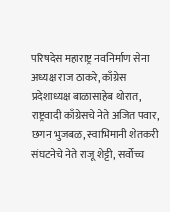परिषदेस महाराष्ट्र नवनिर्माण सेना अध्यक्ष राज ठाकरे, काँग्रेस प्रदेशाध्यक्ष बाळासाहेब थोरात, राष्ट्रवादी काँग्रेसचे नेते अजित पवार, छगन भुजबळ, स्वाभिमानी शेतकरी संघटनेचे नेते राजू शेट्टी, सर्वोच्च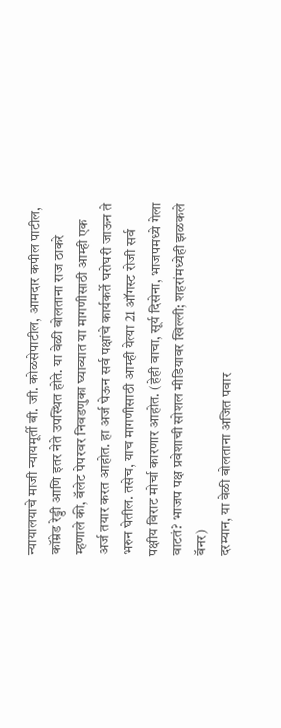न्यायालयाचे माजी न्यायमूर्ती बी. जी. कोळसेपाटील, आमदार कपील पाटील, कॉम्रेड रेड्डी आणि इतर नेते उपस्थित होते. या वेळी बोलताना राज ठाकरे म्हणाले की, बॅलेट पेपरवर निवडणुका घ्याव्यात या मागणीसाठी आम्ही एक अर्ज तयार करत आहोत. हा अर्ज घेऊन सर्व पक्षांचे कार्यकर्ते घरोघरी जाऊन ते भरुन घेतील. तसेच, याच मागणीसाठी आम्ही येत्या 21 ऑगस्ट रोजी सर्व पक्षीय विराट मोर्चा कारणार आहोत. (हेही वाचा, सूर्य दिसेना, भाजपमध्ये गेला वाटतं? भाजप पक्ष प्रवेशाची सोशल मीडियावर खिल्ली; शहरांमध्येही झळकले बॅनर)
दरम्यान, या वेळी बोलताना अजित पवार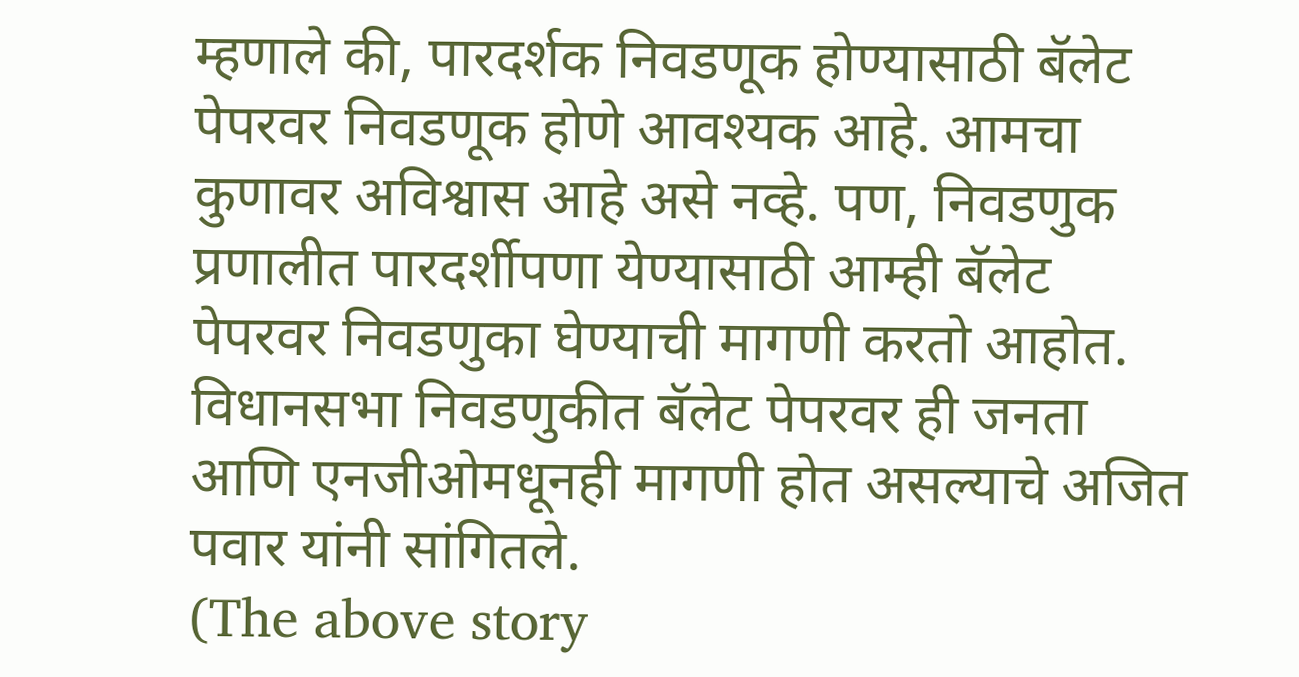म्हणाले की, पारदर्शक निवडणूक होण्यासाठी बॅलेट पेपरवर निवडणूक होणे आवश्यक आहे. आमचा कुणावर अविश्वास आहे असे नव्हे. पण, निवडणुक प्रणालीत पारदर्शीपणा येण्यासाठी आम्ही बॅलेट पेपरवर निवडणुका घेण्याची मागणी करतो आहोत. विधानसभा निवडणुकीत बॅलेट पेपरवर ही जनता आणि एनजीओमधूनही मागणी होत असल्याचे अजित पवार यांनी सांगितले.
(The above story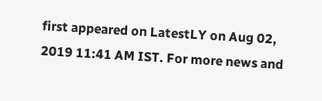first appeared on LatestLY on Aug 02, 2019 11:41 AM IST. For more news and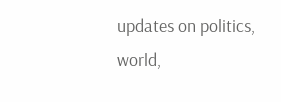updates on politics, world,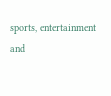sports, entertainment and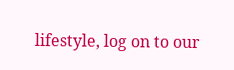lifestyle, log on to our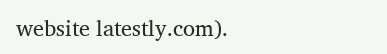website latestly.com).